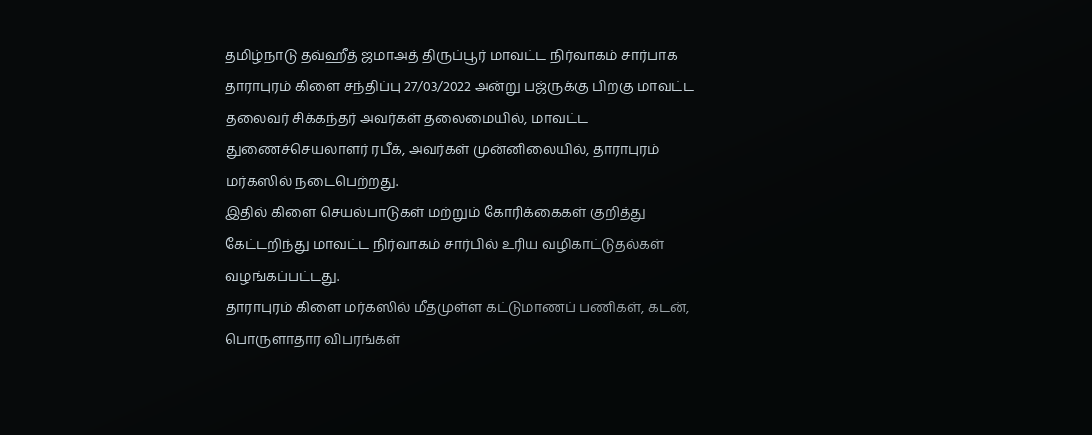தமிழ்நாடு தவ்ஹீத் ஜமாஅத் திருப்பூர் மாவட்ட நிர்வாகம் சார்பாக தாராபுரம் கிளை சந்திப்பு 27/03/2022 அன்று பஜ்ருக்கு பிறகு மாவட்ட தலைவர் சிக்கந்தர் அவர்கள் தலைமையில், மாவட்ட துணைச்செயலாளர் ரபீக், அவர்கள் முன்னிலையில், தாராபுரம் மர்கஸில் நடைபெற்றது.
இதில் கிளை செயல்பாடுகள் மற்றும் கோரிக்கைகள் குறித்து கேட்டறிந்து மாவட்ட நிர்வாகம் சார்பில் உரிய வழிகாட்டுதல்கள் வழங்கப்பட்டது.
தாராபுரம் கிளை மர்கஸில் மீதமுள்ள கட்டுமாணப் பணிகள், கடன், பொருளாதார விபரங்கள்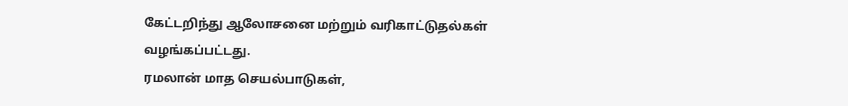கேட்டறிந்து ஆலோசனை மற்றும் வரிகாட்டுதல்கள் வழங்கப்பட்டது.
ரமலான் மாத செயல்பாடுகள்,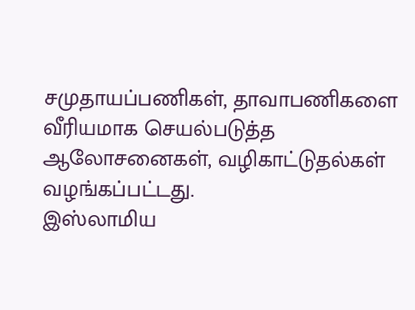சமுதாயப்பணிகள், தாவாபணிகளை வீரியமாக செயல்படுத்த ஆலோசனைகள், வழிகாட்டுதல்கள் வழங்கப்பட்டது.
இஸ்லாமிய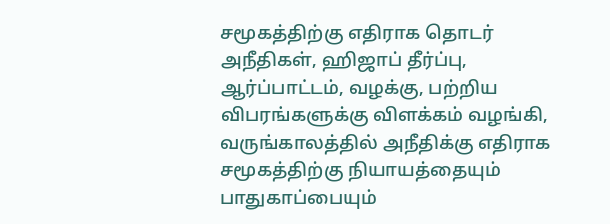சமூகத்திற்கு எதிராக தொடர் அநீதிகள், ஹிஜாப் தீர்ப்பு, ஆர்ப்பாட்டம், வழக்கு, பற்றிய விபரங்களுக்கு விளக்கம் வழங்கி, வருங்காலத்தில் அநீதிக்கு எதிராக சமூகத்திற்கு நியாயத்தையும் பாதுகாப்பையும்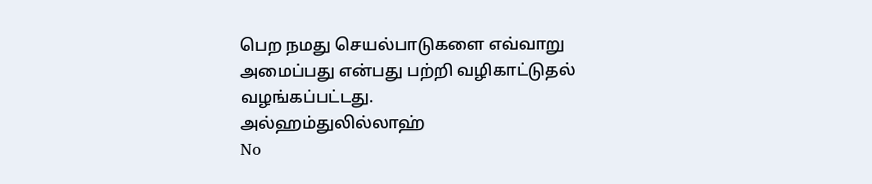பெற நமது செயல்பாடுகளை எவ்வாறு அமைப்பது என்பது பற்றி வழிகாட்டுதல் வழங்கப்பட்டது.
அல்ஹம்துலில்லாஹ்
No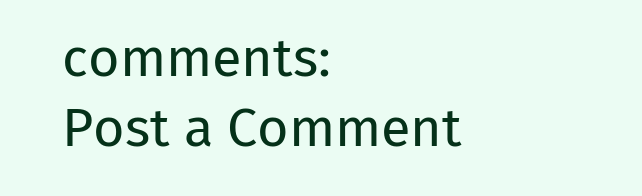comments:
Post a Comment